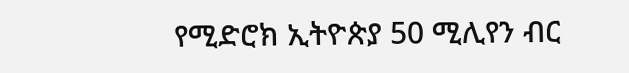የሚድሮክ ኢትዮጵያ 50 ሚሊየን ብር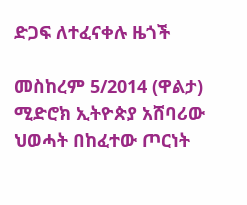ድጋፍ ለተፈናቀሉ ዜጎች

መስከረም 5/2014 (ዋልታ) ሚድሮክ ኢትዮጵያ አሸባሪው ህወሓት በከፈተው ጦርነት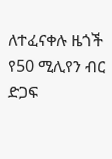ለተፈናቀሉ ዜጎች የ50 ሚሊየን ብር ድጋፍ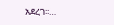አደረገ፡፡…